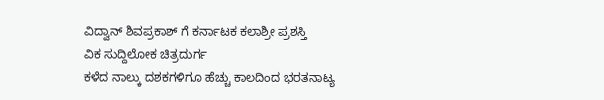ವಿದ್ವಾನ್ ಶಿವಪ್ರಕಾಶ್ ಗೆ ಕರ್ನಾಟಕ ಕಲಾಶ್ರೀ ಪ್ರಶಸ್ತಿ
ವಿಕ ಸುದ್ದಿಲೋಕ ಚಿತ್ರದುರ್ಗ
ಕಳೆದ ನಾಲ್ಕು ದಶಕಗಳಿಗೂ ಹೆಚ್ಚು ಕಾಲದಿಂದ ಭರತನಾಟ್ಯ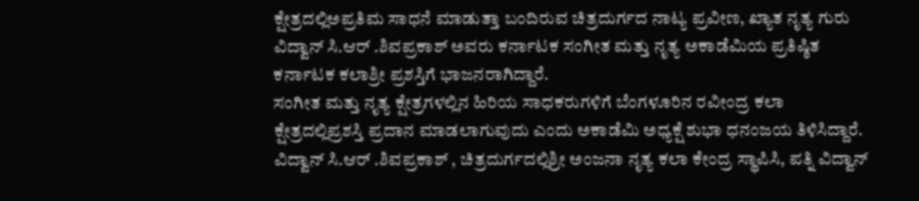ಕ್ಷೇತ್ರದಲ್ಲಿಅಪ್ರತಿಮ ಸಾಧನೆ ಮಾಡುತ್ತಾ ಬಂದಿರುವ ಚಿತ್ರದುರ್ಗದ ನಾಟ್ಯ ಪ್ರವೀಣ, ಖ್ಯಾತ ನೃತ್ಯ ಗುರು ವಿದ್ವಾನ್ ಸಿ.ಆರ್ .ಶಿವಪ್ರಕಾಶ್ ಅವರು ಕರ್ನಾಟಕ ಸಂಗೀತ ಮತ್ತು ನೃತ್ಯ ಅಕಾಡೆಮಿಯ ಪ್ರತಿಷ್ಠಿತ ಕರ್ನಾಟಕ ಕಲಾಶ್ರೀ ಪ್ರಶಸ್ತಿಗೆ ಭಾಜನರಾಗಿದ್ದಾರೆ.
ಸಂಗೀತ ಮತ್ತು ನೃತ್ಯ ಕ್ಷೇತ್ರಗಳಲ್ಲಿನ ಹಿರಿಯ ಸಾಧಕರುಗಳಿಗೆ ಬೆಂಗಳೂರಿನ ರವೀಂದ್ರ ಕಲಾ ಕ್ಷೇತ್ರದಲ್ಲಿಪ್ರಶಸ್ತಿ ಪ್ರದಾನ ಮಾಡಲಾಗುವುದು ಎಂದು ಅಕಾಡೆಮಿ ಅಧ್ಯಕ್ಷೆ ಶುಭಾ ಧನಂಜಯ ತಿಳಿಸಿದ್ದಾರೆ. ವಿದ್ವಾನ್ ಸಿ.ಆರ್ .ಶಿವಪ್ರಕಾಶ್ , ಚಿತ್ರದುರ್ಗದಲ್ಲಿಶ್ರೀ ಅಂಜನಾ ನೃತ್ಯ ಕಲಾ ಕೇಂದ್ರ ಸ್ಥಾಪಿಸಿ, ಪತ್ನಿ ವಿದ್ವಾನ್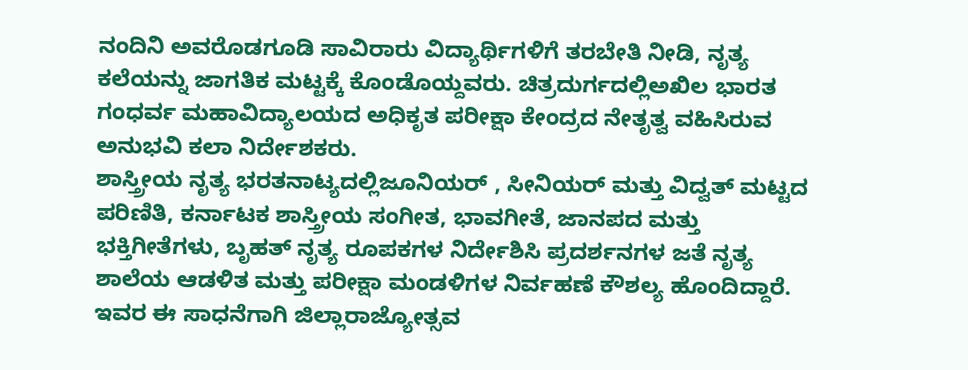ನಂದಿನಿ ಅವರೊಡಗೂಡಿ ಸಾವಿರಾರು ವಿದ್ಯಾರ್ಥಿಗಳಿಗೆ ತರಬೇತಿ ನೀಡಿ, ನೃತ್ಯ ಕಲೆಯನ್ನು ಜಾಗತಿಕ ಮಟ್ಟಕ್ಕೆ ಕೊಂಡೊಯ್ದವರು. ಚಿತ್ರದುರ್ಗದಲ್ಲಿಅಖಿಲ ಭಾರತ ಗಂಧರ್ವ ಮಹಾವಿದ್ಯಾಲಯದ ಅಧಿಕೃತ ಪರೀಕ್ಷಾ ಕೇಂದ್ರದ ನೇತೃತ್ವ ವಹಿಸಿರುವ ಅನುಭವಿ ಕಲಾ ನಿರ್ದೇಶಕರು.
ಶಾಸ್ತ್ರೀಯ ನೃತ್ಯ ಭರತನಾಟ್ಯದಲ್ಲಿಜೂನಿಯರ್ , ಸೀನಿಯರ್ ಮತ್ತು ವಿದ್ವತ್ ಮಟ್ಟದ ಪರಿಣಿತಿ, ಕರ್ನಾಟಕ ಶಾಸ್ತ್ರೀಯ ಸಂಗೀತ, ಭಾವಗೀತೆ, ಜಾನಪದ ಮತ್ತು ಭಕ್ತಿಗೀತೆಗಳು, ಬೃಹತ್ ನೃತ್ಯ ರೂಪಕಗಳ ನಿರ್ದೇಶಿಸಿ ಪ್ರದರ್ಶನಗಳ ಜತೆ ನೃತ್ಯ ಶಾಲೆಯ ಆಡಳಿತ ಮತ್ತು ಪರೀಕ್ಷಾ ಮಂಡಳಿಗಳ ನಿರ್ವಹಣೆ ಕೌಶಲ್ಯ ಹೊಂದಿದ್ದಾರೆ.
ಇವರ ಈ ಸಾಧನೆಗಾಗಿ ಜಿಲ್ಲಾರಾಜ್ಯೋತ್ಸವ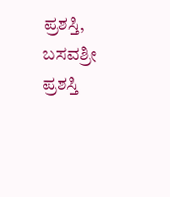ಪ್ರಶಸ್ತಿ, ಬಸವಶ್ರೀ ಪ್ರಶಸ್ತಿ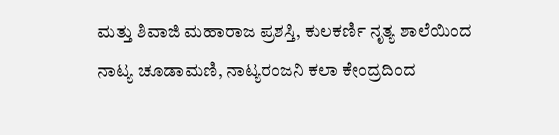ಮತ್ತು ಶಿವಾಜಿ ಮಹಾರಾಜ ಪ್ರಶಸ್ತಿ, ಕುಲಕರ್ಣಿ ನೃತ್ಯ ಶಾಲೆಯಿಂದ ನಾಟ್ಯ ಚೂಡಾಮಣಿ, ನಾಟ್ಯರಂಜನಿ ಕಲಾ ಕೇಂದ್ರದಿಂದ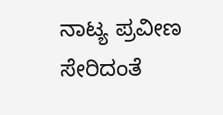ನಾಟ್ಯ ಪ್ರವೀಣ ಸೇರಿದಂತೆ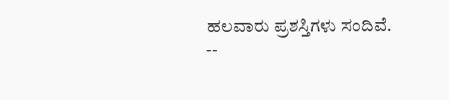ಹಲವಾರು ಪ್ರಶಸ್ತಿಗಳು ಸಂದಿವೆ.
--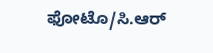ಫೋಟೊ/ಸಿ.ಆರ್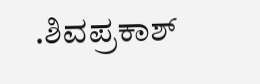.ಶಿವಪ್ರಕಾಶ್